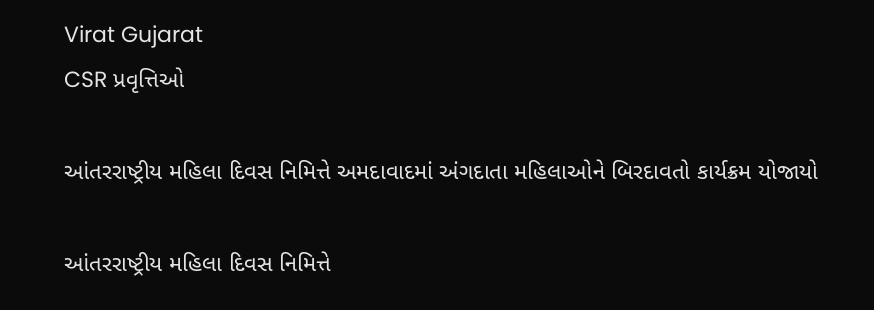Virat Gujarat
CSR પ્રવૃત્તિઓ

આંતરરાષ્ટ્રીય મહિલા દિવસ નિમિત્તે અમદાવાદમાં અંગદાતા મહિલાઓને બિરદાવતો કાર્યક્રમ યોજાયો

આંતરરાષ્ટ્રીય મહિલા દિવસ નિમિત્તે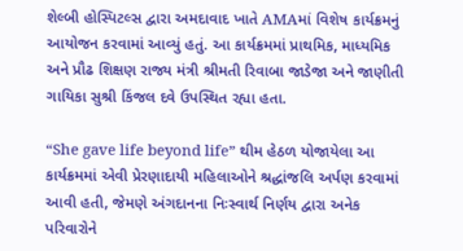શેલ્બી હોસ્પિટલ્સ દ્વારા અમદાવાદ ખાતે AMAમાં વિશેષ કાર્યક્રમનું આયોજન કરવામાં આવ્યું હતું. આ કાર્યક્રમમાં પ્રાથમિક, માધ્યમિક અને પ્રૌઢ શિક્ષણ રાજ્ય મંત્રી શ્રીમતી રિવાબા જાડેજા અને જાણીતી ગાયિકા સુશ્રી કિંજલ દવે ઉપસ્થિત રહ્યા હતા.

“She gave life beyond life” થીમ હેઠળ યોજાયેલા આ કાર્યક્રમમાં એવી પ્રેરણાદાયી મહિલાઓને શ્રદ્ધાંજલિ અર્પણ કરવામાં આવી હતી, જેમણે અંગદાનના નિઃસ્વાર્થ નિર્ણય દ્વારા અનેક પરિવારોને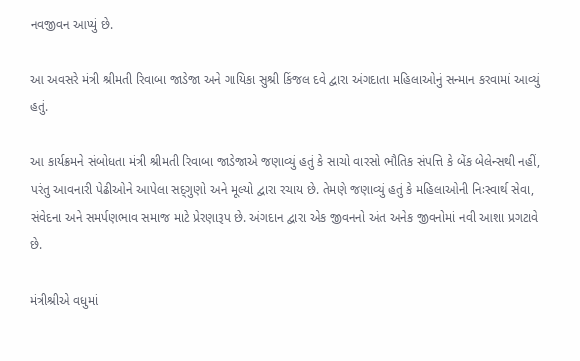નવજીવન આપ્યું છે.

આ અવસરે મંત્રી શ્રીમતી રિવાબા જાડેજા અને ગાયિકા સુશ્રી કિંજલ દવે દ્વારા અંગદાતા મહિલાઓનું સન્માન કરવામાં આવ્યું હતું.

આ કાર્યક્રમને સંબોધતા મંત્રી શ્રીમતી રિવાબા જાડેજાએ જણાવ્યું હતું કે સાચો વારસો ભૌતિક સંપત્તિ કે બેંક બેલેન્સથી નહીં, પરંતુ આવનારી પેઢીઓને આપેલા સદ્‍ગુણો અને મૂલ્યો દ્વારા રચાય છે. તેમણે જણાવ્યું હતું કે મહિલાઓની નિઃસ્વાર્થ સેવા, સંવેદના અને સમર્પણભાવ સમાજ માટે પ્રેરણારૂપ છે. અંગદાન દ્વારા એક જીવનનો અંત અનેક જીવનોમાં નવી આશા પ્રગટાવે છે.

મંત્રીશ્રીએ વધુમાં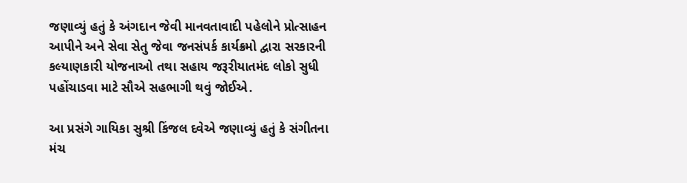જણાવ્યું હતું કે અંગદાન જેવી માનવતાવાદી પહેલોને પ્રોત્સાહન આપીને અને સેવા સેતુ જેવા જનસંપર્ક કાર્યક્રમો દ્વારા સરકારની કલ્યાણકારી યોજનાઓ તથા સહાય જરૂરીયાતમંદ લોકો સુધી પહોંચાડવા માટે સૌએ સહભાગી થવું જોઈએ.

આ પ્રસંગે ગાયિકા સુશ્રી કિંજલ દવેએ જણાવ્યું હતું કે સંગીતના મંચ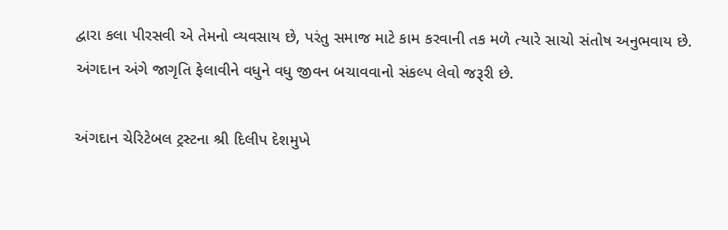દ્વારા કલા પીરસવી એ તેમનો વ્યવસાય છે, પરંતુ સમાજ માટે કામ કરવાની તક મળે ત્યારે સાચો સંતોષ અનુભવાય છે. અંગદાન અંગે જાગૃતિ ફેલાવીને વધુને વધુ જીવન બચાવવાનો સંકલ્પ લેવો જરૂરી છે.

અંગદાન ચેરિટેબલ ટ્રસ્ટના શ્રી દિલીપ દેશમુખે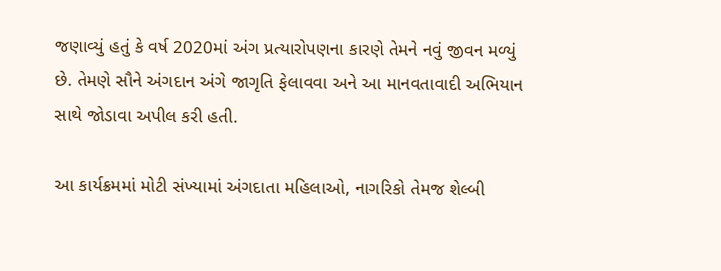જણાવ્યું હતું કે વર્ષ 2020માં અંગ પ્રત્યારોપણના કારણે તેમને નવું જીવન મળ્યું છે. તેમણે સૌને અંગદાન અંગે જાગૃતિ ફેલાવવા અને આ માનવતાવાદી અભિયાન સાથે જોડાવા અપીલ કરી હતી.

આ કાર્યક્રમમાં મોટી સંખ્યામાં અંગદાતા મહિલાઓ, નાગરિકો તેમજ શેલ્બી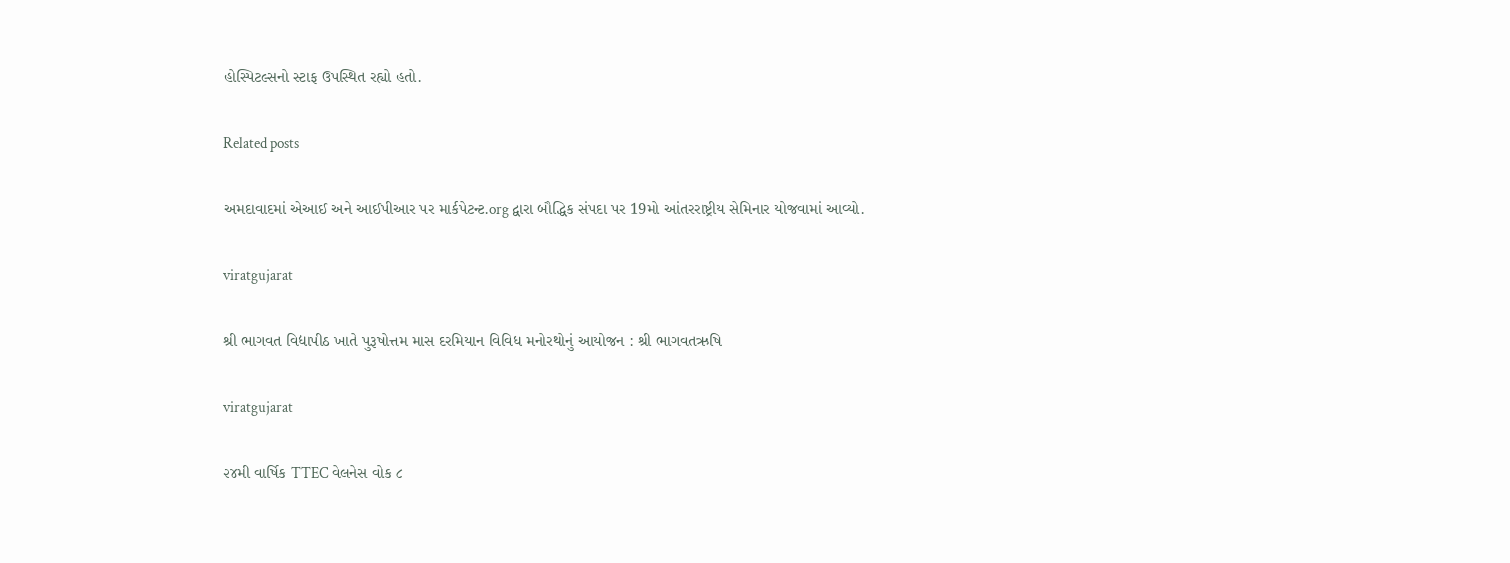હોસ્પિટલ્સનો સ્ટાફ ઉપસ્થિત રહ્યો હતો.

Related posts

અમદાવાદમાં એઆઈ અને આઈપીઆર પર માર્કપેટન્ટ.org દ્વારા બૌદ્ધિક સંપદા પર 19મો આંતરરાષ્ટ્રીય સેમિનાર યોજવામાં આવ્યો.

viratgujarat

શ્રી ભાગવત વિદ્યાપીઠ ખાતે પુરૂષોત્તમ માસ દરમિયાન વિવિધ મનોરથોનું આયોજન : શ્રી ભાગવતઋષિ

viratgujarat

૨૪મી વાર્ષિક TTEC વેલનેસ વોક ૮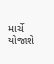માર્ચે યોજાશે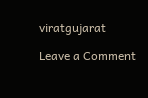viratgujarat

Leave a Comment